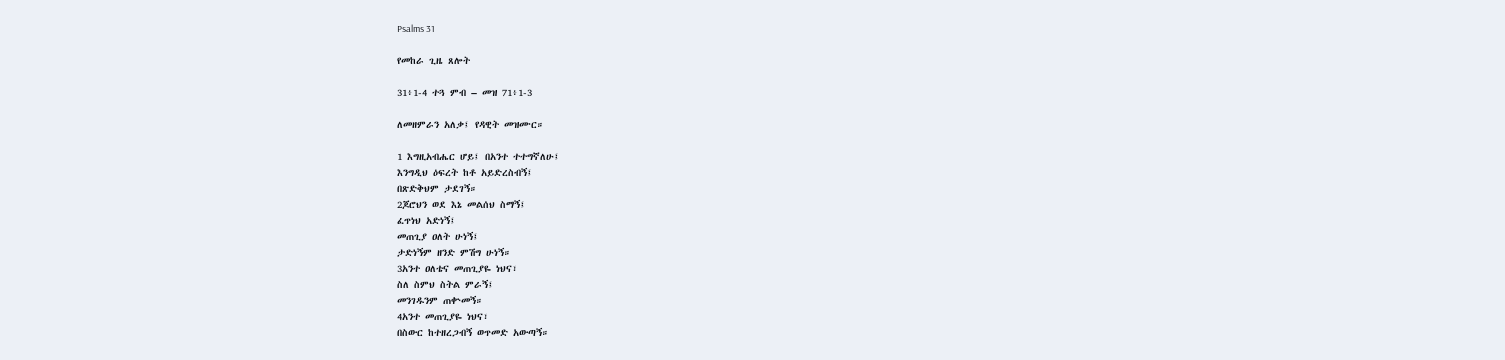Psalms 31

የመከራ ጊዜ ጸሎት

31፥1-4 ተጓ ምብ – መዝ 71፥1-3

ለመዘምራን አለቃ፤ የዳዊት መዝሙር።

1 እግዚአብሔር ሆይ፤ በአንተ ተተግኛለሁ፤
እንግዲህ ዕፍረት ከቶ አይድረስብኝ፤
በጽድቅህም ታደገኝ።
2ጆሮህን ወደ እኔ መልሰህ ስማኝ፤
ፈጥነህ አድነኝ፤
መጠጊያ ዐለት ሁነኝ፤
ታድነኝም ዘንድ ምሽግ ሁነኝ።
3አንተ ዐለቴና መጠጊያዬ ነህና፣
ስለ ስምህ ስትል ምራኝ፤
መንገዱንም ጠቍመኝ።
4አንተ መጠጊያዬ ነህና፣
በስውር ከተዘረጋብኝ ወጥመድ አውጣኝ።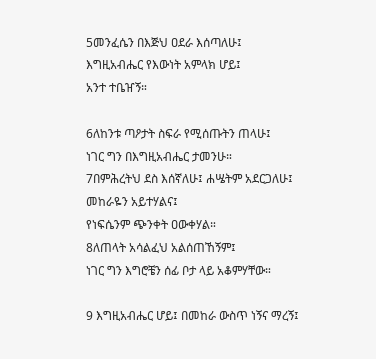5መንፈሴን በእጅህ ዐደራ እሰጣለሁ፤
እግዚአብሔር የእውነት አምላክ ሆይ፤
አንተ ተቤዠኝ።

6ለከንቱ ጣዖታት ስፍራ የሚሰጡትን ጠላሁ፤
ነገር ግን በእግዚአብሔር ታመንሁ።
7በምሕረትህ ደስ እሰኛለሁ፤ ሐሤትም አደርጋለሁ፤
መከራዬን አይተሃልና፤
የነፍሴንም ጭንቀት ዐውቀሃል።
8ለጠላት አሳልፈህ አልሰጠኸኝም፤
ነገር ግን እግሮቼን ሰፊ ቦታ ላይ አቆምሃቸው።

9 እግዚአብሔር ሆይ፤ በመከራ ውስጥ ነኝና ማረኝ፤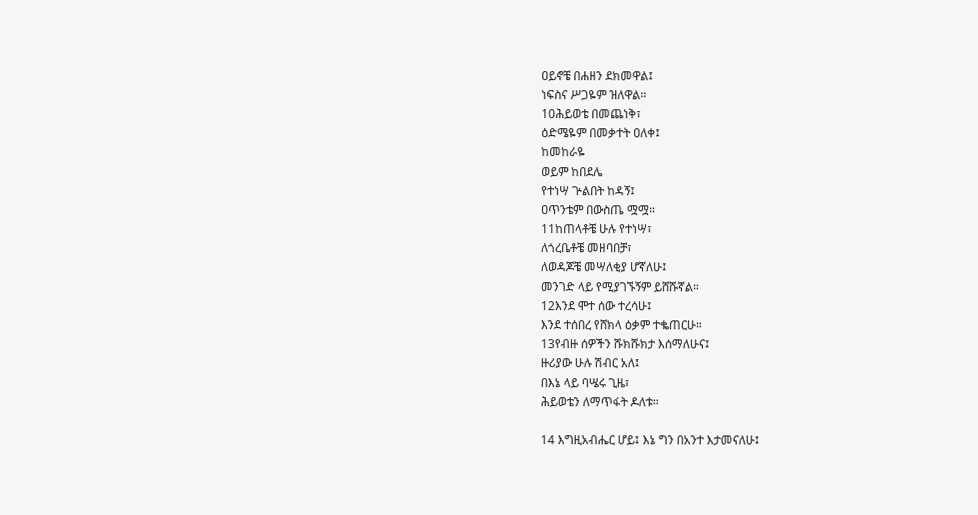ዐይኖቼ በሐዘን ደክመዋል፤
ነፍስና ሥጋዬም ዝለዋል።
10ሕይወቴ በመጨነቅ፣
ዕድሜዬም በመቃተት ዐለቀ፤
ከመከራዬ
ወይም ከበደሌ
የተነሣ ጕልበት ከዳኝ፤
ዐጥንቴም በውስጤ ሟሟ።
11ከጠላቶቼ ሁሉ የተነሣ፣
ለጎረቤቶቼ መዘባበቻ፣
ለወዳጆቼ መሣለቂያ ሆኛለሁ፤
መንገድ ላይ የሚያገኙኝም ይሸሹኛል።
12እንደ ሞተ ሰው ተረሳሁ፤
እንደ ተሰበረ የሸክላ ዕቃም ተቈጠርሁ።
13የብዙ ሰዎችን ሹክሹክታ እሰማለሁና፤
ዙሪያው ሁሉ ሽብር አለ፤
በእኔ ላይ ባሤሩ ጊዜ፣
ሕይወቴን ለማጥፋት ዶለቱ።

14 እግዚአብሔር ሆይ፤ እኔ ግን በአንተ እታመናለሁ፤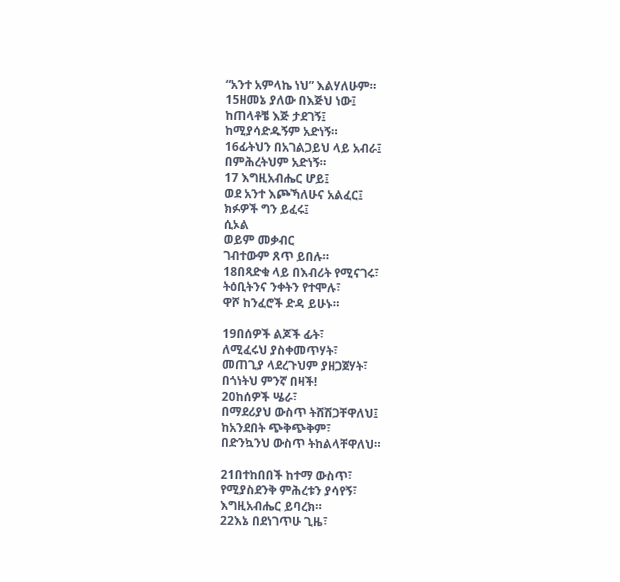“አንተ አምላኬ ነህ” እልሃለሁም።
15ዘመኔ ያለው በእጅህ ነው፤
ከጠላቶቼ እጅ ታደገኝ፤
ከሚያሳድዱኝም አድነኝ።
16ፊትህን በአገልጋይህ ላይ አብራ፤
በምሕረትህም አድነኝ።
17 እግዚአብሔር ሆይ፤
ወደ አንተ እጮኻለሁና አልፈር፤
ክፉዎች ግን ይፈሩ፤
ሲኦል
ወይም መቃብር
ገብተውም ጸጥ ይበሉ።
18በጻድቁ ላይ በእብሪት የሚናገሩ፣
ትዕቢትንና ንቀትን የተሞሉ፣
ዋሾ ከንፈሮች ድዳ ይሁኑ።

19በሰዎች ልጆች ፊት፣
ለሚፈሩህ ያስቀመጥሃት፣
መጠጊያ ላደረጉህም ያዘጋጀሃት፣
በጎነትህ ምንኛ በዛች!
20ከሰዎች ሤራ፣
በማደሪያህ ውስጥ ትሸሽጋቸዋለህ፤
ከአንደበት ጭቅጭቅም፣
በድንኳንህ ውስጥ ትከልላቸዋለህ።

21በተከበበች ከተማ ውስጥ፣
የሚያስደንቅ ምሕረቱን ያሳየኝ፣
እግዚአብሔር ይባረክ።
22እኔ በደነገጥሁ ጊዜ፣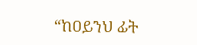“ከዐይንህ ፊት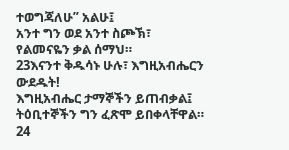ተወግጃለሁ” አልሁ፤
አንተ ግን ወደ አንተ ስጮኽ፣
የልመናዬን ቃል ሰማህ።
23እናንተ ቅዱሳኑ ሁሉ፣ እግዚአብሔርን ውደዱት!
እግዚአብሔር ታማኞችን ይጠብቃል፤
ትዕቢተኞችን ግን ፈጽሞ ይበቀላቸዋል።
24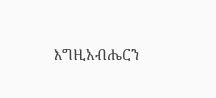እግዚአብሔርን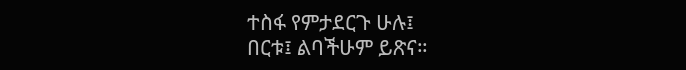ተስፋ የምታደርጉ ሁሉ፤
በርቱ፤ ልባችሁም ይጽና።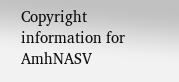Copyright information for AmhNASV